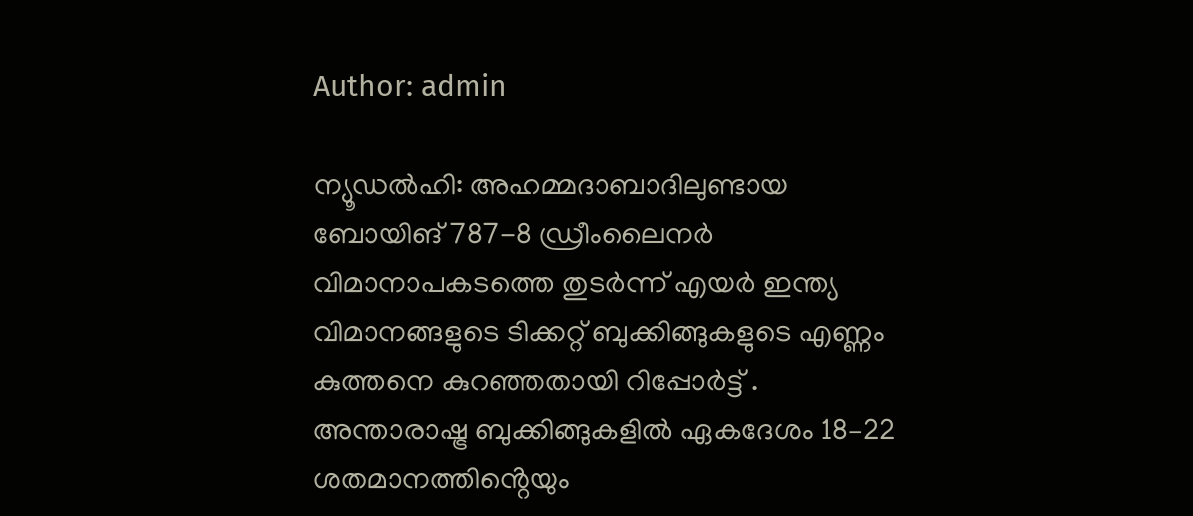Author: admin

ന്യൂഡൽഹി: അഹമ്മദാബാദിലുണ്ടായ ബോയിങ് 787-8 ഡ്രീംലൈനർ വിമാനാപകടത്തെ തുടർന്ന് എയർ ഇന്ത്യ വിമാനങ്ങളുടെ ടിക്കറ്റ് ബുക്കിങ്ങുകളുടെ എണ്ണം കുത്തനെ കുറഞ്ഞതായി റിപ്പോർട്ട് . അന്താരാഷ്ട്ര ബുക്കിങ്ങുകളിൽ ഏകദേശം 18–22 ശതമാനത്തിൻ്റെയും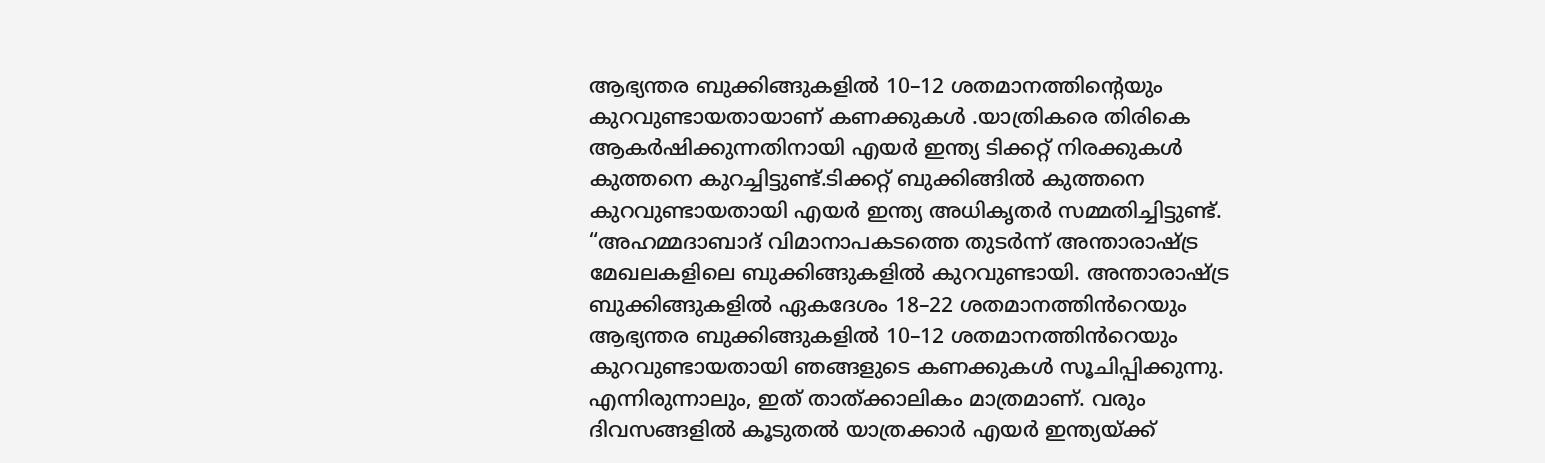ആഭ്യന്തര ബുക്കിങ്ങുകളിൽ 10–12 ശതമാനത്തിൻ്റെയും കുറവുണ്ടായതായാണ് കണക്കുകൾ .യാത്രികരെ തിരികെ ആകർഷിക്കുന്നതിനായി എയർ ഇന്ത്യ ടിക്കറ്റ് നിരക്കുകൾ കുത്തനെ കുറച്ചിട്ടുണ്ട്.ടിക്കറ്റ് ബുക്കിങ്ങിൽ കുത്തനെ കുറവുണ്ടായതായി എയർ ഇന്ത്യ അധികൃതർ സമ്മതിച്ചിട്ടുണ്ട്. “അഹമ്മദാബാദ് വിമാനാപകടത്തെ തുടർന്ന് അന്താരാഷ്ട്ര മേഖലകളിലെ ബുക്കിങ്ങുകളിൽ കുറവുണ്ടായി. അന്താരാഷ്ട്ര ബുക്കിങ്ങുകളിൽ ഏകദേശം 18–22 ശതമാനത്തിൻറെയും ആഭ്യന്തര ബുക്കിങ്ങുകളിൽ 10–12 ശതമാനത്തിൻറെയും കുറവുണ്ടായതായി ഞങ്ങളുടെ കണക്കുകൾ സൂചിപ്പിക്കുന്നു. എന്നിരുന്നാലും, ഇത് താത്‌ക്കാലികം മാത്രമാണ്. വരും ദിവസങ്ങളിൽ കൂടുതൽ യാത്രക്കാർ എയർ ഇന്ത്യയ്‌ക്ക്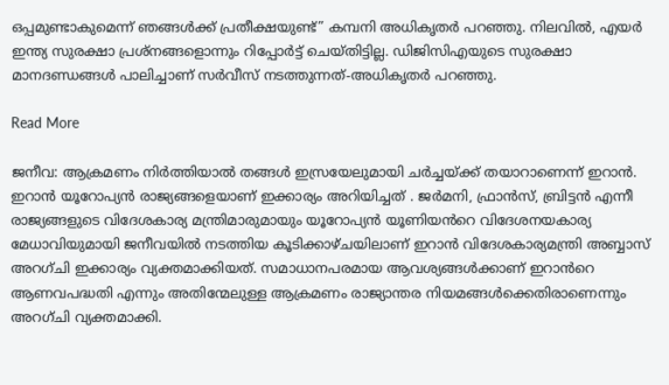ഒപ്പമുണ്ടാകുമെന്ന് ഞങ്ങൾക്ക് പ്രതീക്ഷയുണ്ട്” കമ്പനി അധികൃതർ പറഞ്ഞു. നിലവിൽ, എയർ ഇന്ത്യ സുരക്ഷാ പ്രശ്‌നങ്ങളൊന്നും റിപ്പോർട്ട് ചെയ്‌തിട്ടില്ല. ഡിജിസിഎയുടെ സുരക്ഷാ മാനദണ്ഡങ്ങൾ പാലിച്ചാണ് സർവീസ് നടത്തുന്നത്-അധികൃതർ പറഞ്ഞു.

Read More

ജനീവ: ആക്രമണം നിർത്തിയാൽ തങ്ങൾ ഇസ്രയേലുമായി ചർച്ചയ്ക്ക് തയാറാണെന്ന് ഇറാൻ. ഇറാൻ യൂറോപ്യൻ രാജ്യങ്ങളെയാണ് ഇക്കാര്യം അറിയിച്ചത് . ജർമനി, ഫ്രാൻസ്, ബ്രിട്ടൻ എന്നീ രാജ്യങ്ങളുടെ വിദേശകാര്യ മന്ത്രിമാരുമായും യൂറോപ്യൻ യൂണിയൻറെ വിദേശനയകാര്യ മേധാവിയുമായി ജനീവയിൽ നടത്തിയ കൂടിക്കാഴ്ചയിലാണ് ഇറാൻ വിദേശകാര്യമന്ത്രി അബ്ബാസ് അറഗ്ചി ഇക്കാര്യം വ്യക്തമാക്കിയത്. സമാധാനപരമായ ആവശ്യങ്ങൾക്കാണ് ഇറാൻറെ ആണവപദ്ധതി എന്നും അതിന്മേലുള്ള ആക്രമണം രാജ്യാന്തര നിയമങ്ങൾക്കെതിരാണെന്നും അറഗ്ചി വ്യക്തമാക്കി.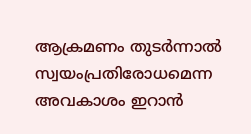ആക്രമണം തുടർന്നാൽ സ്വയംപ്രതിരോധമെന്ന അവകാശം ഇറാൻ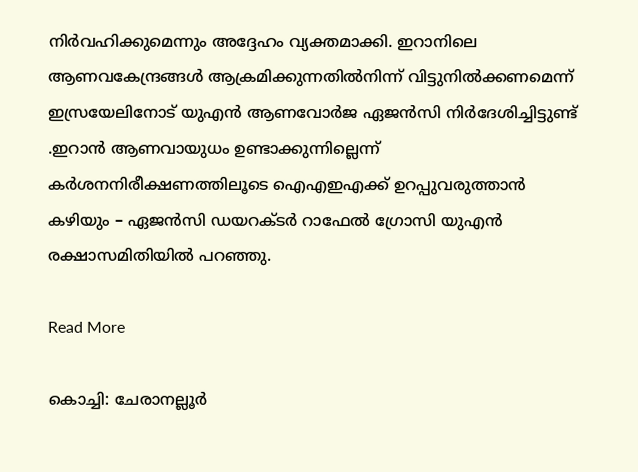നിർവഹിക്കുമെന്നും അദ്ദേഹം വ്യക്തമാക്കി. ഇറാനിലെ ആണവകേന്ദ്രങ്ങൾ ആക്രമിക്കുന്നതിൽനിന്ന് വിട്ടുനിൽക്കണമെന്ന് ഇസ്രയേലിനോട് യുഎൻ ആണവോർജ ഏജൻസി നിർദേശിച്ചിട്ടുണ്ട് .ഇറാൻ ആണവായുധം ഉണ്ടാക്കുന്നില്ലെന്ന് കർശനനിരീക്ഷണത്തിലൂടെ ഐഎഇഎക്ക് ഉറപ്പുവരുത്താൻ കഴിയും – ഏജൻസി ഡയറക്ടർ റാഫേൽ ഗ്രോസി യുഎൻ രക്ഷാസമിതിയിൽ പറഞ്ഞു.

Read More

കൊച്ചി: ചേരാനല്ലൂര്‍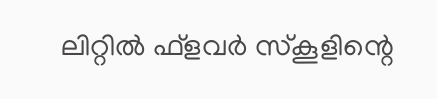ലിറ്റില്‍ ഫ്‌ളവര്‍ സ്‌കൂളിന്റെ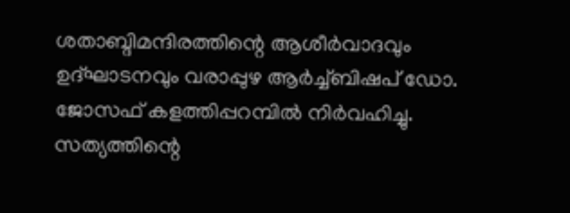ശതാബ്ദിമന്ദിരത്തിന്റെ ആശീര്‍വാദവും ഉദ്ഘാടനവും വരാപ്പുഴ ആര്‍ച്ച്ബിഷപ് ഡോ. ജോസഫ് കളത്തിപ്പറമ്പില്‍ നിര്‍വഹിച്ചു. സത്യത്തിന്റെ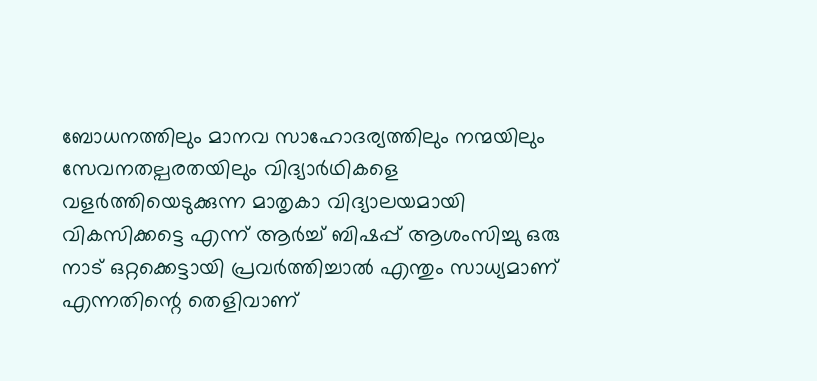ബോധനത്തിലും മാനവ സാഹോദര്യത്തിലും നന്മയിലും സേവനതല്പരതയിലും വിദ്യാര്‍ഥികളെ വളര്‍ത്തിയെടുക്കുന്ന മാതൃകാ വിദ്യാലയമായി വികസിക്കട്ടെ എന്ന് ആർച്ച് ബിഷപ്പ് ആശംസിച്ചു ഒരു നാട് ഒറ്റക്കെട്ടായി പ്രവര്‍ത്തിച്ചാല്‍ എന്തും സാധ്യമാണ് എന്നതിന്റെ തെളിവാണ്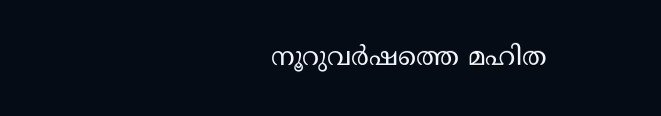നൂറുവര്‍ഷത്തെ മഹിത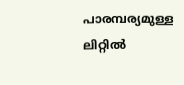പാരമ്പര്യമുള്ള ലിറ്റില്‍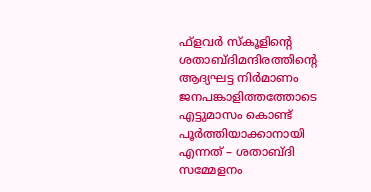ഫ്‌ളവര്‍ സ്‌കൂളിന്റെ ശതാബ്ദിമന്ദിരത്തിന്റെ ആദ്യഘട്ട നിര്‍മാണം ജനപങ്കാളിത്തത്തോടെ എട്ടുമാസം കൊണ്ട് പൂര്‍ത്തിയാക്കാനായി എന്നത് – ശതാബ്ദി സമ്മേളനം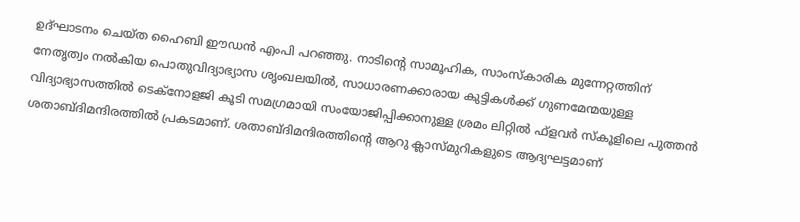ഉദ്ഘാടനം ചെയ്ത ഹൈബി ഈഡന്‍ എംപി പറഞ്ഞു. നാടിന്റെ സാമൂഹിക, സാംസ്‌കാരിക മുന്നേറ്റത്തിന് നേതൃത്വം നല്‍കിയ പൊതുവിദ്യാഭ്യാസ ശൃംഖലയില്‍, സാധാരണക്കാരായ കുട്ടികള്‍ക്ക് ഗുണമേന്മയുള്ള വിദ്യാഭ്യാസത്തില്‍ ടെക്‌നോളജി കൂടി സമഗ്രമായി സംയോജിപ്പിക്കാനുള്ള ശ്രമം ലിറ്റില്‍ ഫ്‌ളവര്‍ സ്‌കൂളിലെ പുത്തന്‍ ശതാബ്ദിമന്ദിരത്തില്‍ പ്രകടമാണ്. ശതാബ്ദിമന്ദിരത്തിന്റെ ആറു ക്ലാസ്മുറികളുടെ ആദ്യഘട്ടമാണ്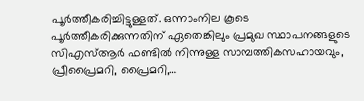പൂര്‍ത്തീകരിച്ചിട്ടുള്ളത്. ഒന്നാംനില കൂടെ പൂര്‍ത്തീകരിക്കുന്നതിന് ഏതെങ്കിലും പ്രമുഖ സ്ഥാപനങ്ങളുടെ സിഎസ്ആര്‍ ഫണ്ടില്‍ നിന്നുള്ള സാമ്പത്തികസഹായവും, പ്രീപ്രൈമറി, പ്രൈമറി,…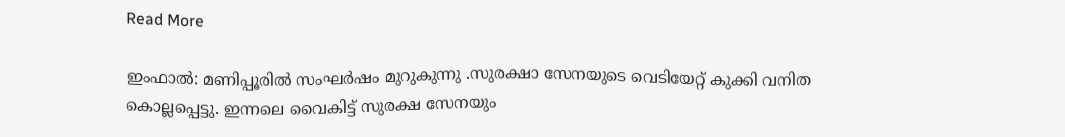Read More

ഇംഫാൽ: മണിപ്പൂരിൽ സംഘർഷം മുറുകുന്നു .സുരക്ഷാ സേനയുടെ വെടിയേറ്റ് കുക്കി വനിത കൊല്ലപ്പെട്ടു. ഇന്നലെ വൈകിട്ട് സുരക്ഷ സേനയും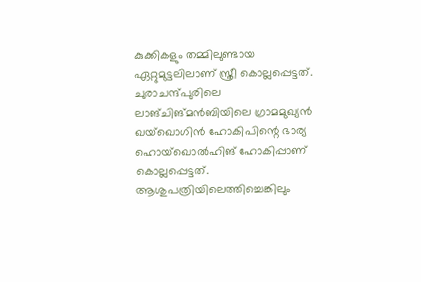കുക്കികളും തമ്മിലുണ്ടായ ഏറ്റുമുട്ടലിലാണ് സ്ത്രീ കൊല്ലപ്പെട്ടത്. ചുരാചന്ദ്പുരിലെ ലാങ്ചിങ്മൻബിയിലെ ഗ്രാമമുഖ്യൻ ഖയ്‌ഖൊഗിൻ ഹോകിപിന്റെ ഭാര്യ ഹൊയ്‌ഖൊൽഹിങ് ഹോകിപ്പാണ് കൊല്ലപ്പെട്ടത്. ആശുപത്രിയിലെത്തിച്ചെങ്കിലും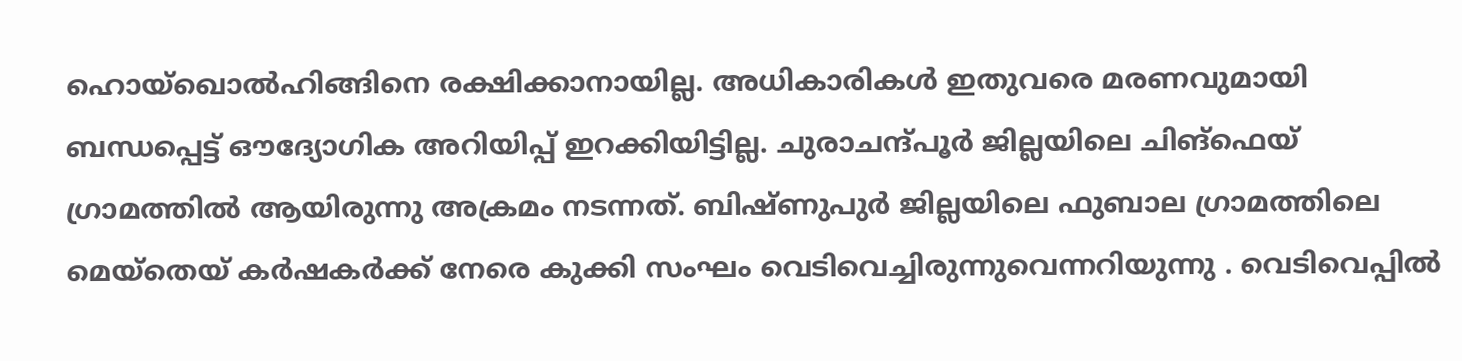ഹൊയ്‌ഖൊൽഹിങ്ങിനെ രക്ഷിക്കാനായില്ല. അധികാരികൾ ഇതുവരെ മരണവുമായി ബന്ധപ്പെട്ട് ഔദ്യോഗിക അറിയിപ്പ് ഇറക്കിയിട്ടില്ല. ചുരാചന്ദ്പൂർ ജില്ലയിലെ ചിങ്‌ഫെയ് ഗ്രാമത്തിൽ ആയിരുന്നു അക്രമം നടന്നത്. ബിഷ്ണുപുർ ജില്ലയിലെ ഫുബാല ഗ്രാമത്തിലെ മെയ്‌തെയ് കർഷകർക്ക് നേരെ കുക്കി സംഘം വെടിവെച്ചിരുന്നുവെന്നറിയുന്നു . വെടിവെപ്പിൽ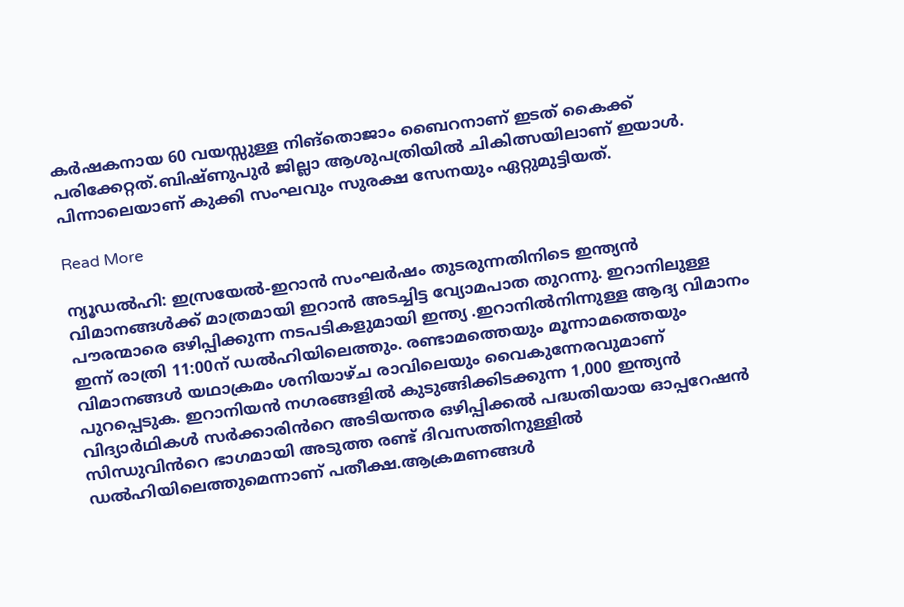കർഷകനായ 60 വയസ്സുള്ള നിങ്‌തൊജാം ബൈറനാണ് ഇടത് കൈക്ക് പരിക്കേറ്റത്.ബിഷ്ണുപുർ ജില്ലാ ആശുപത്രിയിൽ ചികിത്സയിലാണ് ഇയാൾ. പിന്നാലെയാണ് കുക്കി സംഘവും സുരക്ഷ സേനയും ഏറ്റുമുട്ടിയത്.

Read More

ന്യൂഡൽഹി: ഇസ്രയേൽ-ഇറാൻ സംഘർഷം തുടരുന്നതിനിടെ ഇന്ത്യൻ വിമാനങ്ങൾക്ക് മാത്രമായി ഇറാൻ അടച്ചിട്ട വ്യോമപാത തുറന്നു. ഇറാനിലുള്ള പൗരന്മാരെ ഒഴിപ്പിക്കുന്ന നടപടികളുമായി ഇന്ത്യ .ഇറാനിൽനിന്നുള്ള ആദ്യ വിമാനം ഇന്ന് രാത്രി 11:00ന് ഡൽഹിയിലെത്തും. രണ്ടാമത്തെയും മൂന്നാമത്തെയും വിമാനങ്ങൾ യഥാക്രമം ശനിയാഴ്ച രാവിലെയും വൈകുന്നേരവുമാണ് പുറപ്പെടുക. ഇറാനിയൻ നഗരങ്ങളിൽ കുടുങ്ങിക്കിടക്കുന്ന 1,000 ഇന്ത്യൻ വിദ്യാർഥികൾ സർക്കാരിൻറെ അടിയന്തര ഒഴിപ്പിക്കൽ പദ്ധതിയായ ഓപ്പറേഷൻ സിന്ധുവിൻറെ ഭാഗമായി അടുത്ത രണ്ട് ദിവസത്തിനുള്ളിൽ ഡൽഹിയിലെത്തുമെന്നാണ് പതീക്ഷ.ആക്രമണങ്ങൾ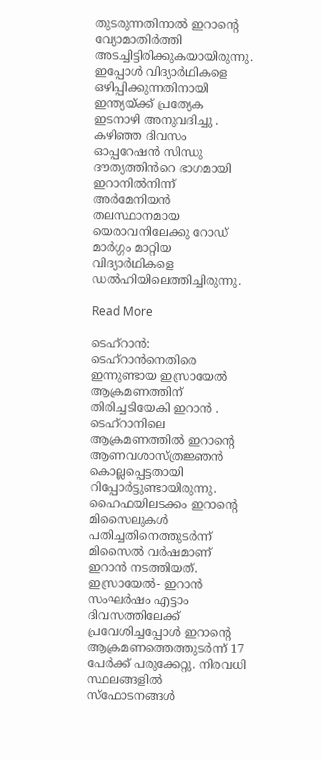തുടരുന്നതിനാൽ ഇറാന്റെ വ്യോമാതിർത്തി അടച്ചിട്ടിരിക്കുകയായിരുന്നു. ഇപ്പോൾ വിദ്യാർഥികളെ ഒഴിപ്പിക്കുന്നതിനായി ഇന്ത്യയ്ക്ക് പ്രത്യേക ഇടനാഴി അനുവദിച്ചു . കഴിഞ്ഞ ദിവസം ഓപ്പറേഷൻ സിന്ധു ദൗത്യത്തിൻറെ ഭാഗമായി ഇറാനിൽനിന്ന് അർമേനിയൻ തലസ്ഥാനമായ യെരാവനിലേക്കു റോഡ് മാർഗ്ഗം മാറ്റിയ വിദ്യാർഥികളെ ഡൽഹിയിലെത്തിച്ചിരുന്നു.

Read More

ടെഹ്റാൻ: ടെഹ്റാൻനെതിരെ ഇന്നുണ്ടായ ഇസ്രായേൽ ആക്രമണത്തിന് തിരിച്ചടിയേകി ഇറാൻ . ടെഹ്റാനിലെ ആക്രമണത്തിൽ ഇറാൻ്റെ ആണവശാസ്ത്രജ്ഞൻ കൊല്ലപ്പെട്ടതായി റിപ്പോർട്ടുണ്ടായിരുന്നു. ഹൈഫയിലടക്കം ഇറാൻ്റെ മിസൈലുകൾ പതിച്ചതിനെത്തുടർന്ന് മിസൈൽ വർഷമാണ് ഇറാൻ നടത്തിയത്. ഇസ്രായേൽ- ഇറാൻ സംഘർഷം എട്ടാം ദിവസത്തിലേക്ക് പ്രവേശിച്ചപ്പോൾ ഇറാന്റെ ആക്രമണത്തെത്തുടർന്ന് 17 പേർക്ക് പരുക്കേറ്റു. നിരവധി സ്ഥലങ്ങളിൽ സ്‌ഫോടനങ്ങൾ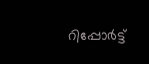റിപ്പോർട്ട്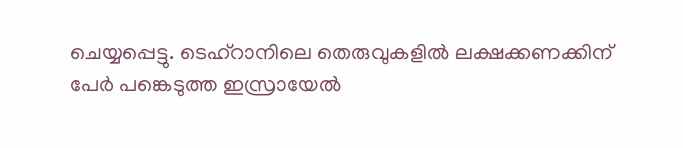ചെയ്യപ്പെട്ടു. ടെഹ്റാനിലെ തെരുവുകളിൽ ലക്ഷക്കണക്കിന് പേർ പങ്കെടുത്ത ഇസ്രായേൽ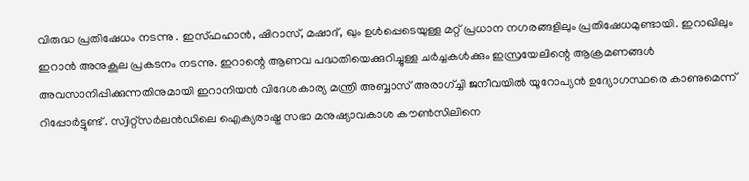വിരുദ്ധ പ്രതിഷേധം നടന്നു . ഇസ്ഫഹാൻ, ഷിറാസ്, മഷാദ്, ഖും ഉൾപ്പെടെയുള്ള മറ്റ് പ്രധാന നഗരങ്ങളിലും പ്രതിഷേധമുണ്ടായി. ഇറാഖിലും ഇറാൻ അനുകൂല പ്രകടനം നടന്നു. ഇറാന്റെ ആണവ പദ്ധതിയെക്കുറിച്ചുള്ള ചർച്ചകൾക്കും ഇസ്രയേലിന്റെ ആക്രമണങ്ങൾ അവസാനിപ്പിക്കുന്നതിനുമായി ഇറാനിയൻ വിദേശകാര്യ മന്ത്രി അബ്ബാസ് അരാഗ്ച്ചി ജനീവയിൽ യൂറോപ്യൻ ഉദ്യോഗസ്ഥരെ കാണുമെന്ന് റിപ്പോർട്ടുണ്ട് . സ്വിറ്റ്‌സർലൻഡിലെ ഐക്യരാഷ്ട്ര സഭാ മനുഷ്യാവകാശ കൗൺസിലിനെ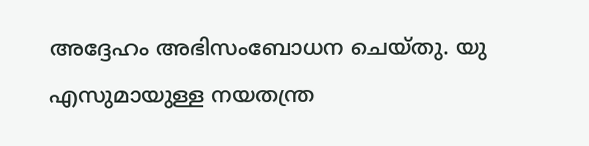അദ്ദേഹം അഭിസംബോധന ചെയ്തു. യു എസുമായുള്ള നയതന്ത്ര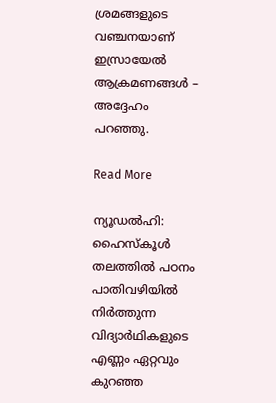ശ്രമങ്ങളുടെ വഞ്ചനയാണ് ഇസ്രായേൽ ആക്രമണങ്ങൾ – അദ്ദേഹം പറഞ്ഞു.

Read More

ന്യൂഡൽഹി: ഹൈസ്‌കൂൾ തലത്തിൽ പഠനം പാതിവഴിയിൽ നിർത്തുന്ന വിദ്യാർഥികളുടെ എണ്ണം ഏറ്റവും കുറഞ്ഞ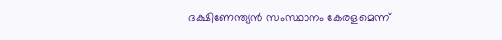ദക്ഷിണേന്ത്യൻ സംസ്ഥാനം കേരളമെന്ന്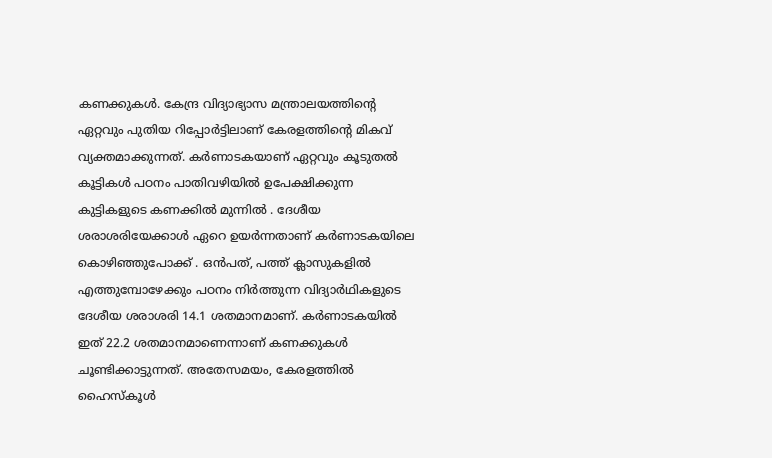കണക്കുകൾ. കേന്ദ്ര വിദ്യാഭ്യാസ മന്ത്രാലയത്തിന്റെ ഏറ്റവും പുതിയ റിപ്പോർട്ടിലാണ് കേരളത്തിന്റെ മികവ് വ്യക്തമാക്കുന്നത്. കർണാടകയാണ് ഏറ്റവും കൂടുതൽ കൂട്ടികൾ പഠനം പാതിവഴിയിൽ ഉപേക്ഷിക്കുന്ന കുട്ടികളുടെ കണക്കിൽ മുന്നിൽ . ദേശീയ ശരാശരിയേക്കാൾ ഏറെ ഉയർന്നതാണ് കർണാടകയിലെ കൊഴിഞ്ഞുപോക്ക് . ഒൻപത്, പത്ത് ക്ലാസുകളിൽ എത്തുമ്പോഴേക്കും പഠനം നിർത്തുന്ന വിദ്യാർഥികളുടെ ദേശീയ ശരാശരി 14.1 ശതമാനമാണ്. കർണാടകയിൽ ഇത് 22.2 ശതമാനമാണെന്നാണ് കണക്കുകൾ ചൂണ്ടിക്കാട്ടുന്നത്. അതേസമയം, കേരളത്തിൽ ഹൈസ്‌കൂൾ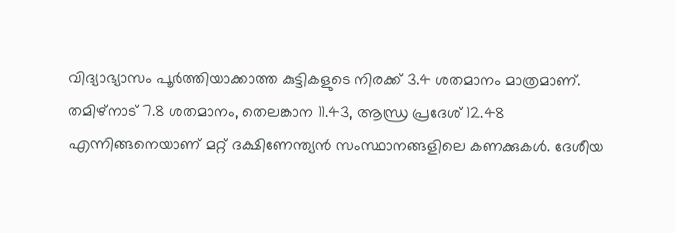വിദ്യാഭ്യാസം പൂർത്തിയാക്കാത്ത കുട്ടികളുടെ നിരക്ക് 3.4 ശതമാനം മാത്രമാണ്. തമിഴ്‌നാട് 7.8 ശതമാനം, തെലങ്കാന 11.43, ആന്ധ്ര പ്രദേശ് 12.48 എന്നിങ്ങനെയാണ് മറ്റ് ദക്ഷിണേന്ത്യൻ സംസ്ഥാനങ്ങളിലെ കണക്കുകൾ. ദേശീയ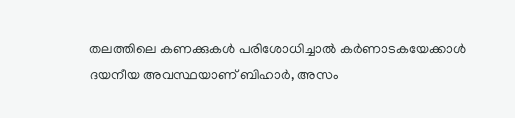തലത്തിലെ കണക്കുകൾ പരിശോധിച്ചാൽ കർണാടകയേക്കാൾ ദയനീയ അവസ്ഥയാണ് ബിഹാർ, അസം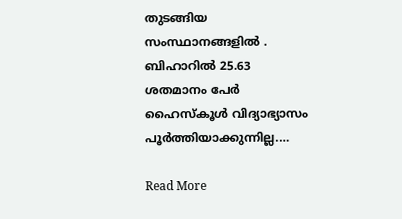തുടങ്ങിയ സംസ്ഥാനങ്ങളിൽ . ബിഹാറിൽ 25.63 ശതമാനം പേർ ഹൈസ്‌കൂൾ വിദ്യാഭ്യാസം പൂർത്തിയാക്കുന്നില്ല.…

Read More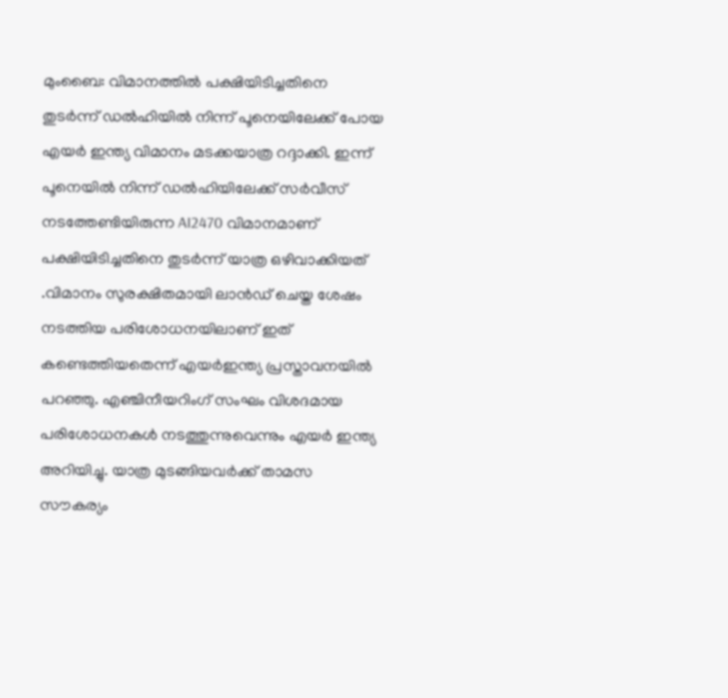മുംബൈ: വിമാനത്തിൽ പക്ഷിയിടിച്ചതിനെ തുടർന്ന് ഡൽഹിയിൽ നിന്ന് പൂനെയിലേക്ക് പോയ എയർ ഇന്ത്യ വിമാനം മടക്കയാത്ര റദ്ദാക്കി. ഇന്ന് പൂനെയിൽ നിന്ന് ഡൽഹിയിലേക്ക് സർവീസ് നടത്തേണ്ടിയിരുന്ന AI2470 വിമാനമാണ് പക്ഷിയിടിച്ചതിനെ തുടർന്ന് യാത്ര ഒഴിവാക്കിയത് .വിമാനം സുരക്ഷിതമായി ലാൻഡ് ചെയ്ത ശേഷം നടത്തിയ പരിശോധനയിലാണ് ഇത് കണ്ടെത്തിയതെന്ന് എയർഇന്ത്യ പ്രസ്താവനയിൽ പറഞ്ഞു. എഞ്ചിനീയറിംഗ് സംഘം വിശദമായ പരിശോധനകൾ നടത്തുന്നുവെന്നും എയർ ഇന്ത്യ അറിയിച്ചു. യാത്ര മുടങ്ങിയവർക്ക് താമസ സൗകര്യം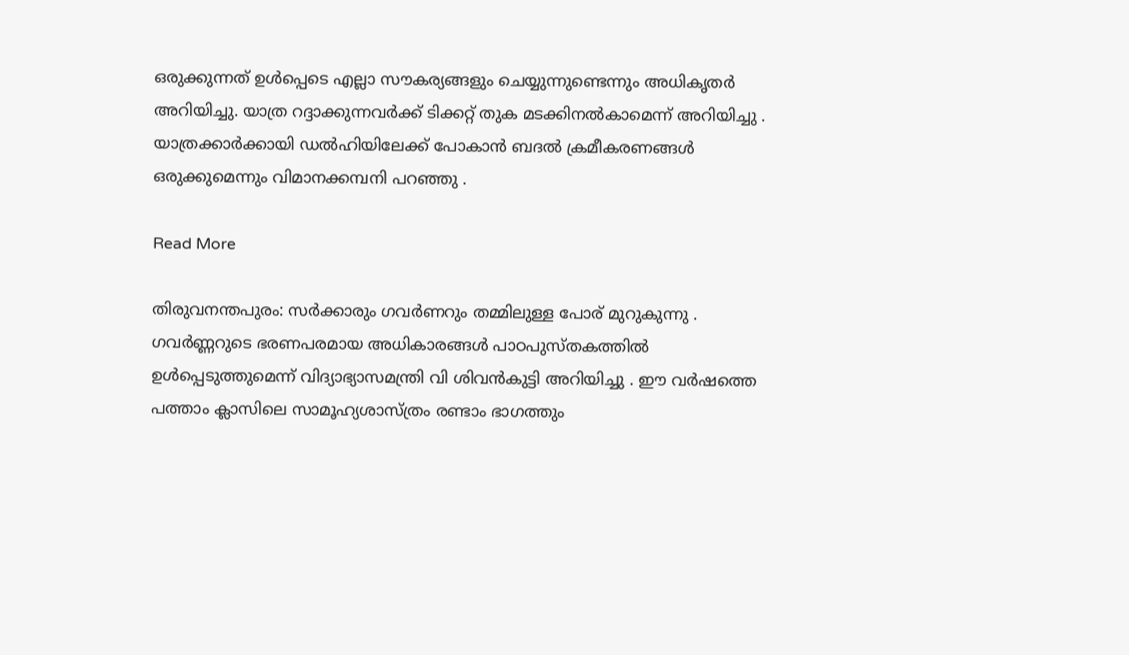ഒരുക്കുന്നത് ഉൾപ്പെടെ എല്ലാ സൗകര്യങ്ങളും ചെയ്യുന്നുണ്ടെന്നും അധികൃതർ അറിയിച്ചു. യാത്ര റദ്ദാക്കുന്നവർക്ക് ടിക്കറ്റ് തുക മടക്കിനൽകാമെന്ന് അറിയിച്ചു . യാത്രക്കാർക്കായി ഡൽഹിയിലേക്ക് പോകാൻ ബദൽ ക്രമീകരണങ്ങൾ ഒരുക്കുമെന്നും വിമാനക്കമ്പനി പറഞ്ഞു .

Read More

തിരുവനന്തപുരം: സർക്കാരും ഗവർണറും തമ്മിലുള്ള പോര് മുറുകുന്നു . ഗവർണ്ണറുടെ ഭരണപരമായ അധികാരങ്ങൾ പാഠപുസ്തകത്തിൽ ഉൾപ്പെടുത്തുമെന്ന് വിദ്യാഭ്യാസമന്ത്രി വി ശിവൻകുട്ടി അറിയിച്ചു . ഈ വർഷത്തെ പത്താം ക്ലാസിലെ സാമൂഹ്യശാസ്ത്രം രണ്ടാം ഭാഗത്തും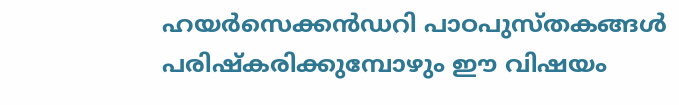ഹയർസെക്കൻഡറി പാഠപുസ്തകങ്ങൾ പരിഷ്‌കരിക്കുമ്പോഴും ഈ വിഷയം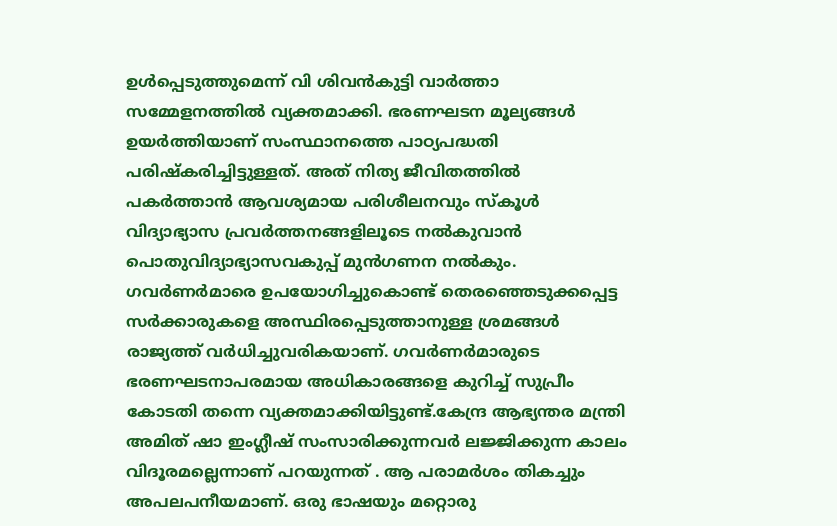ഉൾപ്പെടുത്തുമെന്ന് വി ശിവൻകുട്ടി വാർത്താ സമ്മേളനത്തിൽ വ്യക്തമാക്കി. ഭരണഘടന മൂല്യങ്ങൾ ഉയർത്തിയാണ് സംസ്ഥാനത്തെ പാഠ്യപദ്ധതി പരിഷ്‌കരിച്ചിട്ടുള്ളത്. അത് നിത്യ ജീവിതത്തിൽ പകർത്താൻ ആവശ്യമായ പരിശീലനവും സ്‌കൂൾ വിദ്യാഭ്യാസ പ്രവർത്തനങ്ങളിലൂടെ നൽകുവാൻ പൊതുവിദ്യാഭ്യാസവകുപ്പ് മുൻഗണന നൽകും. ഗവർണർമാരെ ഉപയോഗിച്ചുകൊണ്ട് തെരഞ്ഞെടുക്കപ്പെട്ട സർക്കാരുകളെ അസ്ഥിരപ്പെടുത്താനുള്ള ശ്രമങ്ങൾ രാജ്യത്ത് വർധിച്ചുവരികയാണ്. ഗവർണർമാരുടെ ഭരണഘടനാപരമായ അധികാരങ്ങളെ കുറിച്ച് സുപ്രീം കോടതി തന്നെ വ്യക്തമാക്കിയിട്ടുണ്ട്.കേന്ദ്ര ആഭ്യന്തര മന്ത്രി അമിത് ഷാ ഇംഗ്ലീഷ് സംസാരിക്കുന്നവർ ലജ്ജിക്കുന്ന കാലം വിദൂരമല്ലെന്നാണ് പറയുന്നത് . ആ പരാമർശം തികച്ചും അപലപനീയമാണ്. ഒരു ഭാഷയും മറ്റൊരു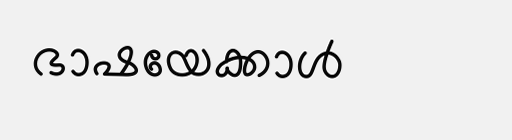ഭാഷയേക്കാൾ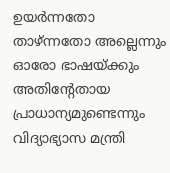ഉയർന്നതോ താഴ്ന്നതോ അല്ലെന്നും ഓരോ ഭാഷയ്ക്കും അതിന്റേതായ പ്രാധാന്യമുണ്ടെന്നും വിദ്യാഭ്യാസ മന്ത്രി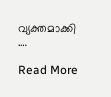വ്യക്തമാക്കി .…

Read More